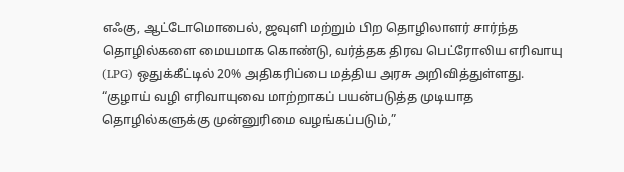எஃகு, ஆட்டோமொபைல், ஜவுளி மற்றும் பிற தொழிலாளர் சார்ந்த தொழில்களை மையமாக கொண்டு, வர்த்தக திரவ பெட்ரோலிய எரிவாயு (LPG) ஒதுக்கீட்டில் 20% அதிகரிப்பை மத்திய அரசு அறிவித்துள்ளது.
“குழாய் வழி எரிவாயுவை மாற்றாகப் பயன்படுத்த முடியாத தொழில்களுக்கு முன்னுரிமை வழங்கப்படும்,”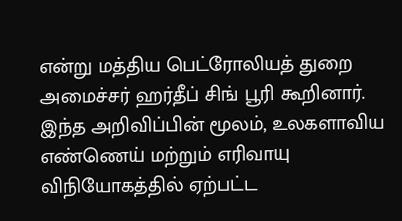என்று மத்திய பெட்ரோலியத் துறை அமைச்சர் ஹர்தீப் சிங் பூரி கூறினார்.
இந்த அறிவிப்பின் மூலம், உலகளாவிய எண்ணெய் மற்றும் எரிவாயு விநியோகத்தில் ஏற்பட்ட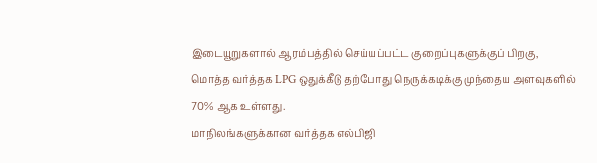இடையூறுகளால் ஆரம்பத்தில் செய்யப்பட்ட குறைப்புகளுக்குப் பிறகு, மொத்த வர்த்தக LPG ஒதுக்கீடு தற்போது நெருக்கடிக்கு முந்தைய அளவுகளில் 70% ஆக உள்ளது.
மாநிலங்களுக்கான வர்த்தக எல்பிஜி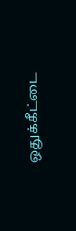ஒதுக்கீட்டை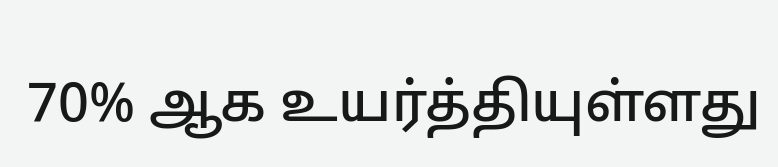70% ஆக உயர்த்தியுள்ளது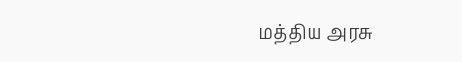மத்திய அரசு